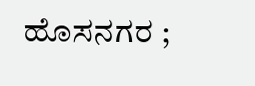ಹೊಸನಗರ ;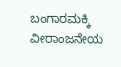ಬಂಗಾರಮಕ್ಕಿ ವೀರಾಂಜನೇಯ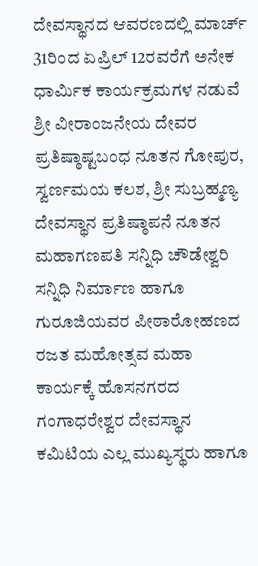ದೇವಸ್ಥಾನದ ಆವರಣದಲ್ಲಿ ಮಾರ್ಚ್ 31ರಿಂದ ಏಪ್ರಿಲ್ 12ರವರೆಗೆ ಅನೇಕ ಧಾರ್ಮಿಕ ಕಾರ್ಯಕ್ರಮಗಳ ನಡುವೆ ಶ್ರೀ ವೀರಾಂಜನೇಯ ದೇವರ ಪ್ರತಿಷ್ಠಾಷ್ಟಬಂಧ ನೂತನ ಗೋಪುರ, ಸ್ವರ್ಣಮಯ ಕಲಶ, ಶ್ರೀ ಸುಬ್ರಹ್ಮಣ್ಯ ದೇವಸ್ಥಾನ ಪ್ರತಿಷ್ಠಾಪನೆ ನೂತನ ಮಹಾಗಣಪತಿ ಸನ್ನಿಧಿ ಚೌಡೇಶ್ವರಿ ಸನ್ನಿಧಿ ನಿರ್ಮಾಣ ಹಾಗೂ ಗುರೂಜಿಯವರ ಪೀಠಾರೋಹಣದ ರಜತ ಮಹೋತ್ಸವ ಮಹಾ ಕಾರ್ಯಕ್ಕೆ ಹೊಸನಗರದ ಗಂಗಾಧರೇಶ್ವರ ದೇವಸ್ಥಾನ ಕಮಿಟಿಯ ಎಲ್ಲ ಮುಖ್ಯಸ್ಥರು ಹಾಗೂ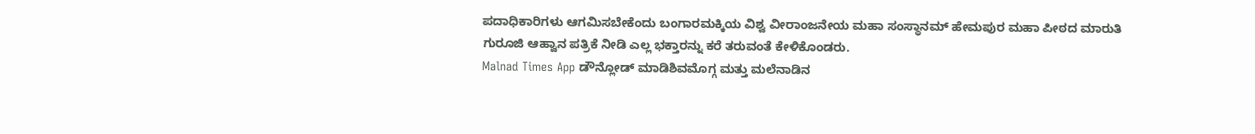ಪದಾಧಿಕಾರಿಗಳು ಆಗಮಿಸಬೇಕೆಂದು ಬಂಗಾರಮಕ್ಕಿಯ ವಿಶ್ವ ವೀರಾಂಜನೇಯ ಮಹಾ ಸಂಸ್ಥಾನಮ್ ಹೇಮಪುರ ಮಹಾ ಪೀಠದ ಮಾರುತಿ ಗುರೂಜಿ ಆಹ್ವಾನ ಪತ್ರಿಕೆ ನೀಡಿ ಎಲ್ಲ ಭಕ್ತಾರನ್ನು ಕರೆ ತರುವಂತೆ ಕೇಳಿಕೊಂಡರು.
Malnad Times App ಡೌನ್ಲೋಡ್ ಮಾಡಿಶಿವಮೊಗ್ಗ ಮತ್ತು ಮಲೆನಾಡಿನ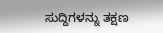ಸುದ್ದಿಗಳನ್ನು ತಕ್ಷಣ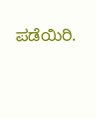ಪಡೆಯಿರಿ.